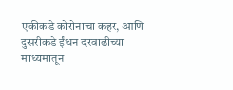एकीकडे कोरोनाचा कहर, आणि दुसरीकडे ईंधन दरवाढीच्या माध्यमातून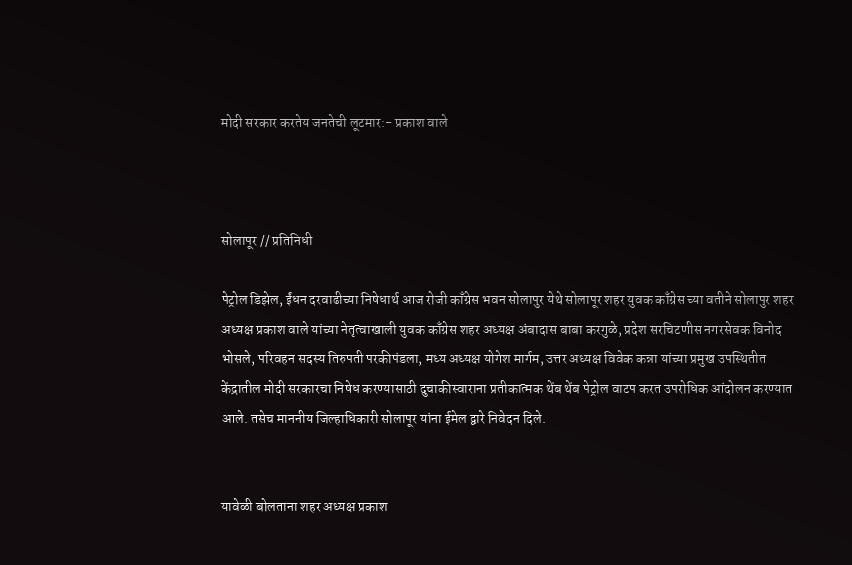मोदी सरकार करतेय जनतेची लूटमार:- प्रकाश वाले



सोलापूर // प्रतिनिधी

पेट्रोल डिझेल, ईंधन दरवाढीच्या निषेधार्थ आज रोजी काँग्रेस भवन सोलापुर येथे सोलापूर शहर युवक काँग्रेस च्या वतीने सोलापुर शहर अध्यक्ष प्रकाश वाले यांच्या नेतृत्वाखाली युवक काँग्रेस शहर अध्यक्ष अंबादास बाबा करगुळे, प्रदेश सरचिटणीस नगरसेवक विनोद भोसले, परिवहन सदस्य तिरुपती परकीपंडला, मध्य अध्यक्ष योगेश मार्गम, उत्तर अध्यक्ष विवेक कन्ना यांच्या प्रमुख उपस्थितीत केंद्रातील मोदी सरकारचा निषेध करण्यासाठी दुचाकीस्वाराना प्रतीकात्मक थेंब थेंब पेट्रोल वाटप करत उपरोधिक आंदोलन करण्यात आले. तसेच माननीय जिल्हाधिकारी सोलापूर यांना ईमेल द्वारे निवेदन दिले.


यावेळी बोलताना शहर अध्यक्ष प्रकाश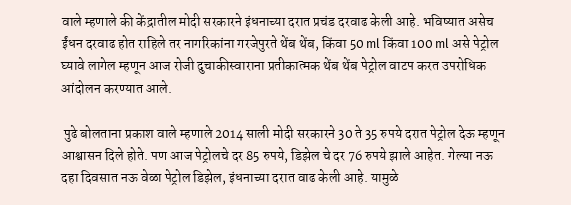वाले म्हणाले की केंद्रातील मोदी सरकारने इंधनाच्या दरात प्रचंड दरवाढ केली आहे. भविष्यात असेच ईंधन दरवाढ होत राहिले तर नागरिकांना गरजेपुरते थेंब थेंब, किंवा 50 ml किंवा 100 ml असे पेट्रोल घ्यावे लागेल म्हणून आज रोजी दुचाकीस्वाराना प्रतीकात्मक थेंब थेंब पेट्रोल वाटप करत उपरोधिक आंदोलन करण्यात आले.

 पुढे बोलताना प्रकाश वाले म्हणाले 2014 साली मोदी सरकारने 30 ते 35 रुपये दरात पेट्रोल देऊ म्हणून आश्वासन दिले होते. पण आज पेट्रोलचे दर 85 रुपये, डिझेल चे दर 76 रुपये झाले आहेत. गेल्या नऊ दहा दिवसात नऊ वेळा पेट्रोल डिझेल, इंधनाच्या दरात वाढ केली आहे. यामुळे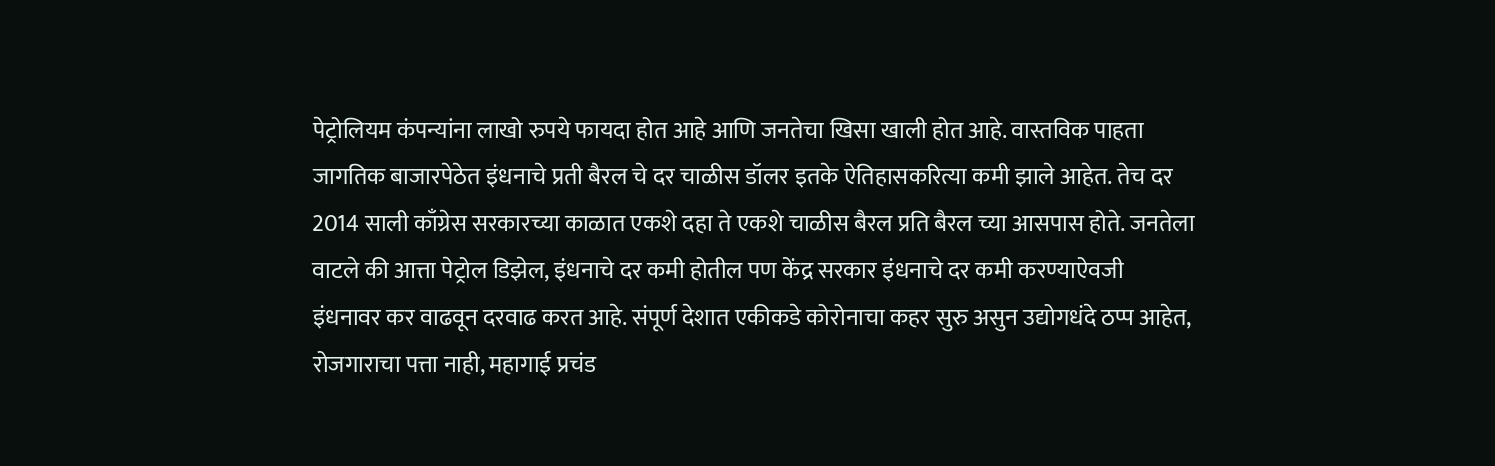पेट्रोलियम कंपन्यांना लाखो रुपये फायदा होत आहे आणि जनतेचा खिसा खाली होत आहे. वास्तविक पाहता जागतिक बाजारपेठेत इंधनाचे प्रती बैरल चे दर चाळीस डॉलर इतके ऐतिहासकरित्या कमी झाले आहेत. तेच दर 2014 साली काँग्रेस सरकारच्या काळात एकशे दहा ते एकशे चाळीस बैरल प्रति बैरल च्या आसपास होते. जनतेला वाटले की आत्ता पेट्रोल डिझेल, इंधनाचे दर कमी होतील पण केंद्र सरकार इंधनाचे दर कमी करण्याऐवजी इंधनावर कर वाढवून दरवाढ करत आहे. संपूर्ण देशात एकीकडे कोरोनाचा कहर सुरु असुन उद्योगधंदे ठप्प आहेत, रोजगाराचा पत्ता नाही, महागाई प्रचंड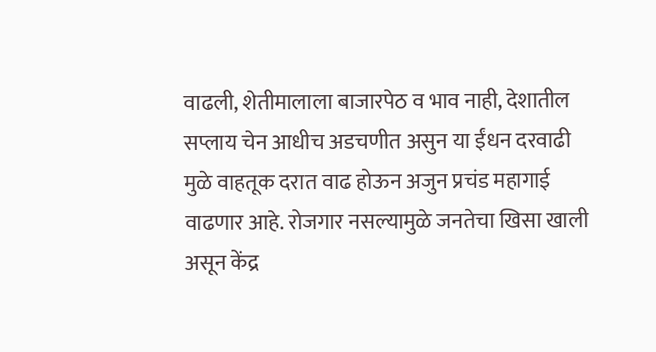वाढली, शेतीमालाला बाजारपेठ व भाव नाही, देशातील सप्लाय चेन आधीच अडचणीत असुन या ईंधन दरवाढी मुळे वाहतूक दरात वाढ होऊन अजुन प्रचंड महागाई वाढणार आहे. रोजगार नसल्यामुळे जनतेचा खिसा खाली असून केंद्र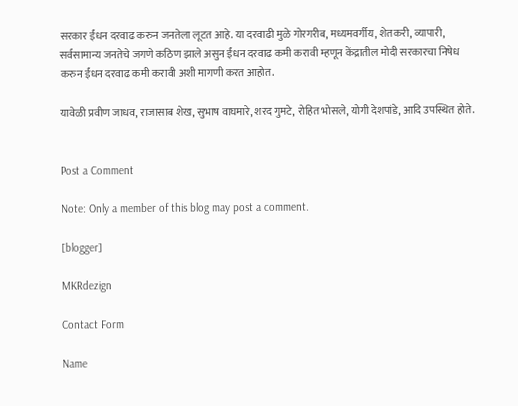सरकार ईंधन दरवाढ करुन जनतेला लूटत आहे. या दरवाढी मुळे गोरगरीब, मध्यमवर्गीय, शेतकरी, व्यापारी, सर्वसामान्य जनतेचे जगणे कठिण झाले असुन ईंधन दरवाढ कमी करावी म्हणून केंद्रातील मोदी सरकारचा निषेध करुन ईंधन दरवाढ कमी करावी अशी मागणी करत आहोत.

यावेळी प्रवीण जाधव, राजासाब शेख, सुभाष वाघमारे, शरद गुमटे, रोहित भोसले, योगी देशपांडे, आदि उपस्थित होते.


Post a Comment

Note: Only a member of this blog may post a comment.

[blogger]

MKRdezign

Contact Form

Name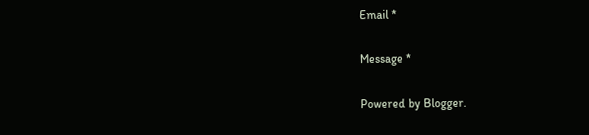Email *

Message *

Powered by Blogger.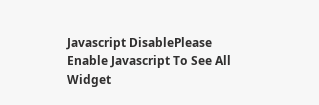Javascript DisablePlease Enable Javascript To See All Widget